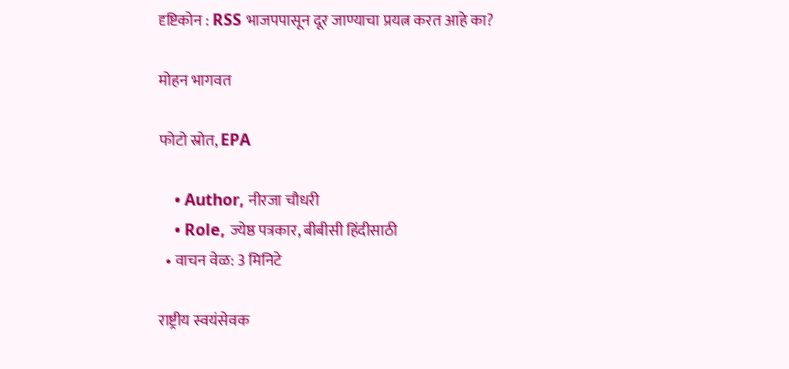दृष्टिकोन : RSS भाजपपासून दूर जाण्याचा प्रयत्न करत आहे का?

मोहन भागवत

फोटो स्रोत, EPA

    • Author, नीरजा चौधरी
    • Role, ज्येष्ठ पत्रकार, बीबीसी हिंदीसाठी
  • वाचन वेळ: 3 मिनिटे

राष्ट्रीय स्वयंसेवक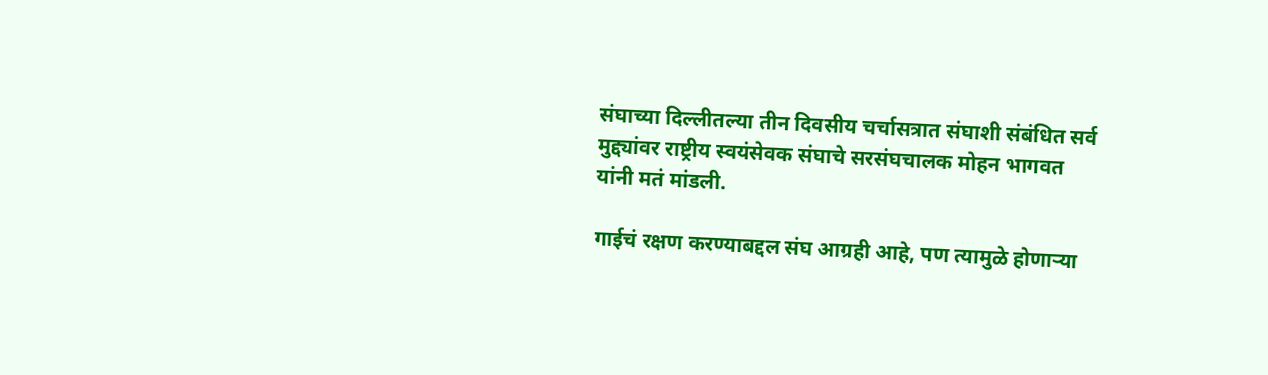संघाच्या दिल्लीतल्या तीन दिवसीय चर्चासत्रात संघाशी संबंधित सर्व मुद्द्यांवर राष्ट्रीय स्वयंसेवक संघाचे सरसंघचालक मोहन भागवत यांनी मतं मांडली.

गाईचं रक्षण करण्याबद्दल संघ आग्रही आहे, पण त्यामुळे होणाऱ्या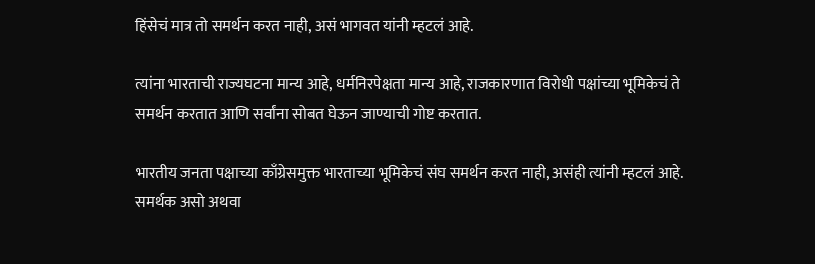हिंसेचं मात्र तो समर्थन करत नाही, असं भागवत यांनी म्हटलं आहे.

त्यांना भारताची राज्यघटना मान्य आहे, धर्मनिरपेक्षता मान्य आहे, राजकारणात विरोधी पक्षांच्या भूमिकेचं ते समर्थन करतात आणि सर्वांना सोबत घेऊन जाण्याची गोष्ट करतात.

भारतीय जनता पक्षाच्या काँग्रेसमुक्त भारताच्या भूमिकेचं संघ समर्थन करत नाही, असंही त्यांनी म्हटलं आहे. समर्थक असो अथवा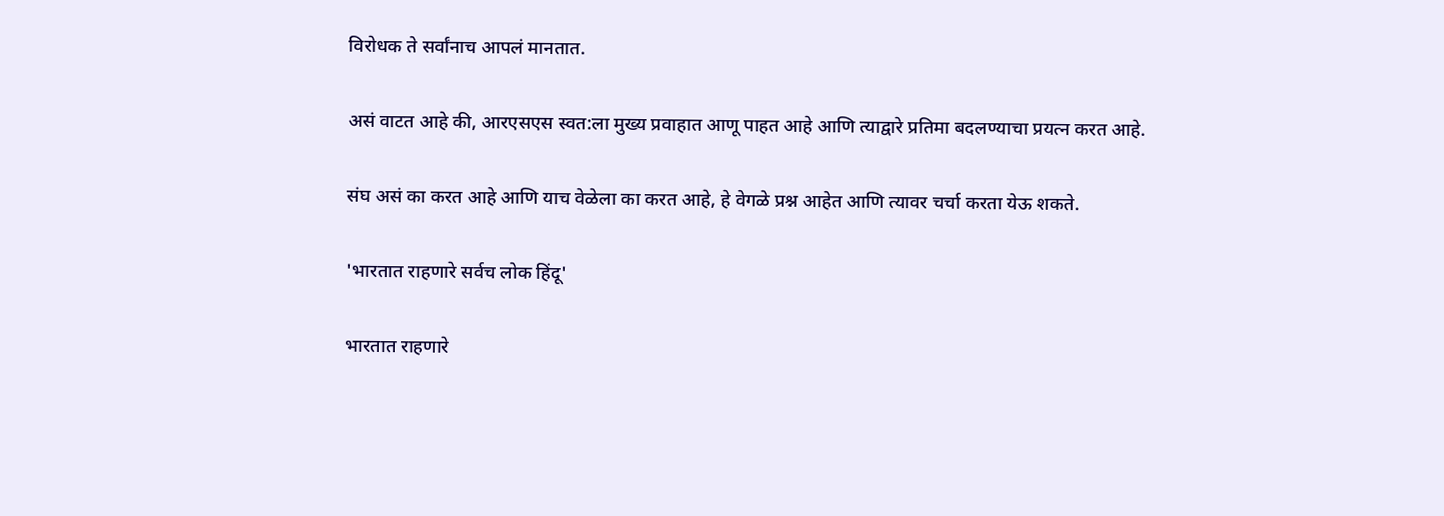विरोधक ते सर्वांनाच आपलं मानतात.

असं वाटत आहे की, आरएसएस स्वत:ला मुख्य प्रवाहात आणू पाहत आहे आणि त्याद्वारे प्रतिमा बदलण्याचा प्रयत्न करत आहे.

संघ असं का करत आहे आणि याच वेळेला का करत आहे, हे वेगळे प्रश्न आहेत आणि त्यावर चर्चा करता येऊ शकते.

'भारतात राहणारे सर्वच लोक हिंदू'

भारतात राहणारे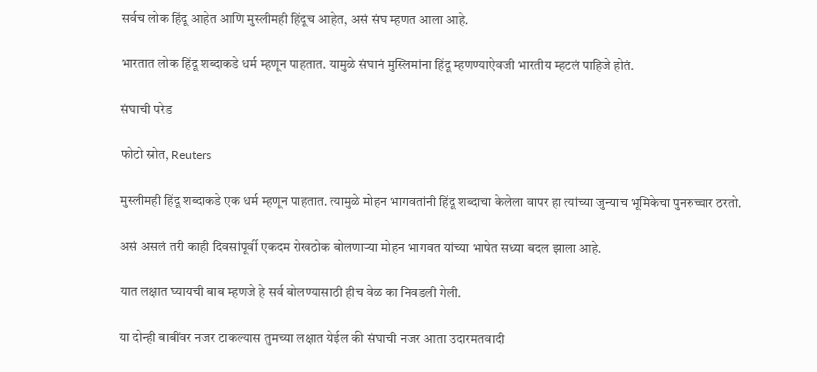सर्वच लोक हिंदू आहेत आणि मुस्लीमही हिंदूच आहेत, असं संघ म्हणत आला आहे.

भारतात लोक हिंदू शब्दाकडे धर्म म्हणून पाहतात. यामुळे संघानं मुस्लिमांना हिंदू म्हणण्याऐवजी भारतीय म्हटलं पाहिजे होतं.

संघाची परेड

फोटो स्रोत, Reuters

मुस्लीमही हिंदू शब्दाकडे एक धर्म म्हणून पाहतात. त्यामुळे मोहन भागवतांनी हिंदू शब्दाचा केलेला वापर हा त्यांच्या जुन्याच भूमिकेचा पुनरुच्चार ठरतो.

असं असलं तरी काही दिवसांपूर्वी एकदम रोखठोक बोलणाऱ्या मोहन भागवत यांच्या भाषेत सध्या बदल झाला आहे.

यात लक्षात घ्यायची बाब म्हणजे हे सर्व बोलण्यासाठी हीच वेळ का निवडली गेली.

या दोन्ही बाबींवर नजर टाकल्यास तुमच्या लक्षात येईल की संघाची नजर आता उदारमतवादी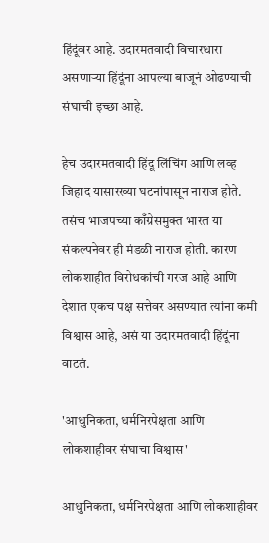हिंदूंवर आहे. उदारमतवादी विचारधारा असणाऱ्या हिंदूंना आपल्या बाजूनं ओढण्याची संघाची इच्छा आहे.

हेच उदारमतवादी हिंदू लिंचिंग आणि लव्ह जिहाद यासारख्या घटनांपासून नाराज होते. तसंच भाजपच्या काँग्रेसमुक्त भारत या संकल्पनेवर ही मंडळी नाराज होती. कारण लोकशाहीत विरोधकांची गरज आहे आणि देशात एकच पक्ष सत्तेवर असण्यात त्यांना कमी विश्वास आहे, असं या उदारमतवादी हिंदूंना वाटतं.

'आधुनिकता, धर्मनिरपेक्षता आणि लोकशाहीवर संघाचा विश्वास'

आधुनिकता, धर्मनिरपेक्षता आणि लोकशाहीवर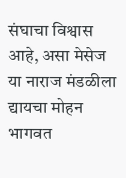संघाचा विश्वास आहे, असा मेसेज या नाराज मंडळीला द्यायचा मोहन भागवत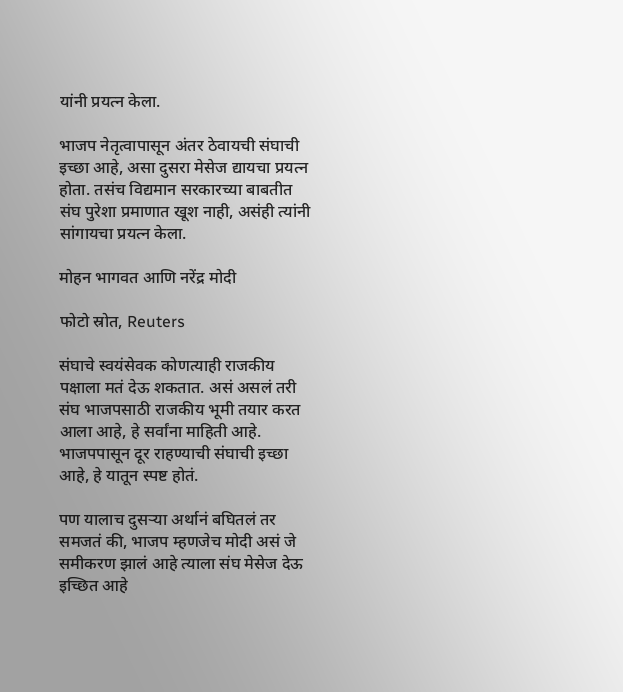यांनी प्रयत्न केला.

भाजप नेतृत्वापासून अंतर ठेवायची संघाची इच्छा आहे, असा दुसरा मेसेज द्यायचा प्रयत्न होता. तसंच विद्यमान सरकारच्या बाबतीत संघ पुरेशा प्रमाणात खूश नाही, असंही त्यांनी सांगायचा प्रयत्न केला.

मोहन भागवत आणि नरेंद्र मोदी

फोटो स्रोत, Reuters

संघाचे स्वयंसेवक कोणत्याही राजकीय पक्षाला मतं देऊ शकतात. असं असलं तरी संघ भाजपसाठी राजकीय भूमी तयार करत आला आहे, हे सर्वांना माहिती आहे. भाजपपासून दूर राहण्याची संघाची इच्छा आहे, हे यातून स्पष्ट होतं.

पण यालाच दुसऱ्या अर्थानं बघितलं तर समजतं की, भाजप म्हणजेच मोदी असं जे समीकरण झालं आहे त्याला संघ मेसेज देऊ इच्छित आहे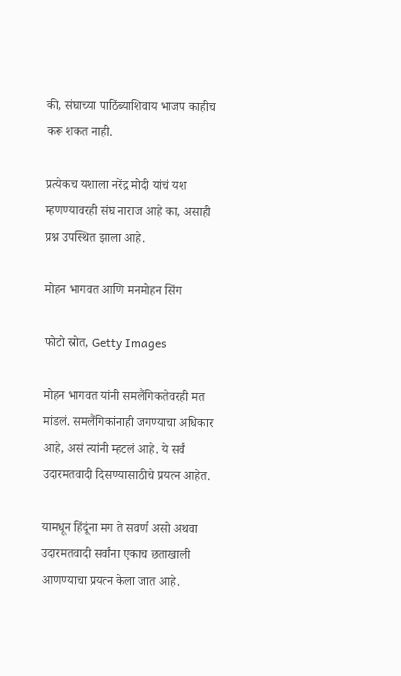की, संघाच्या पाठिंब्याशिवाय भाजप काहीच करू शकत नाही.

प्रत्येकच यशाला नरेंद्र मोदी यांचं यश म्हणण्यावरही संघ नाराज आहे का, असाही प्रश्न उपस्थित झाला आहे.

मोहन भागवत आणि मनमोहन सिंग

फोटो स्रोत, Getty Images

मोहन भागवत यांनी समलैंगिकतेवरही मत मांडलं. समलैंगिकांनाही जगण्याचा अधिकार आहे, असं त्यांनी म्हटलं आहे. ये सर्वं उदारमतवादी दिसण्यासाठीचे प्रयत्न आहेत.

यामधून हिंदूंना मग ते सवर्ण असो अथवा उदारमतवादी सर्वांना एकाच छताखाली आणण्याचा प्रयत्न केला जात आहे.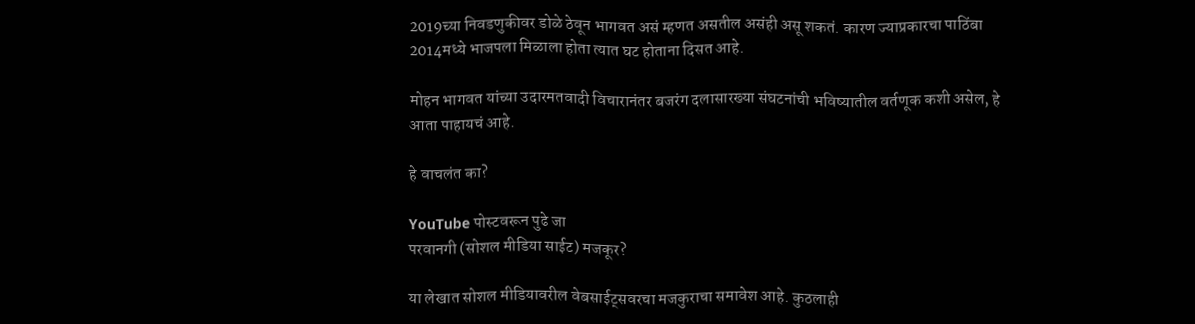2019च्या निवडणुकीवर डोळे ठेवून भागवत असं म्हणत असतील असंही असू शकतं. कारण ज्याप्रकारचा पाठिंबा 2014मध्ये भाजपला मिळाला होता त्यात घट होताना दिसत आहे.

मोहन भागवत यांच्या उदारमतवादी विचारानंतर बजरंग दलासारख्या संघटनांची भविष्यातील वर्तणूक कशी असेल, हे आता पाहायचं आहे.

हे वाचलंत का?

YouTube पोस्टवरून पुढे जा
परवानगी (सोशल मीडिया साईट) मजकूर?

या लेखात सोशल मीडियावरील वेबसाईट्सवरचा मजकुराचा समावेश आहे. कुठलाही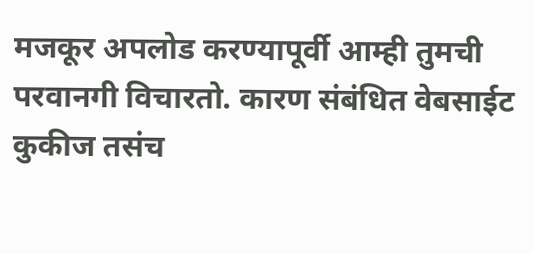मजकूर अपलोड करण्यापूर्वी आम्ही तुमची परवानगी विचारतो. कारण संबंधित वेबसाईट कुकीज तसंच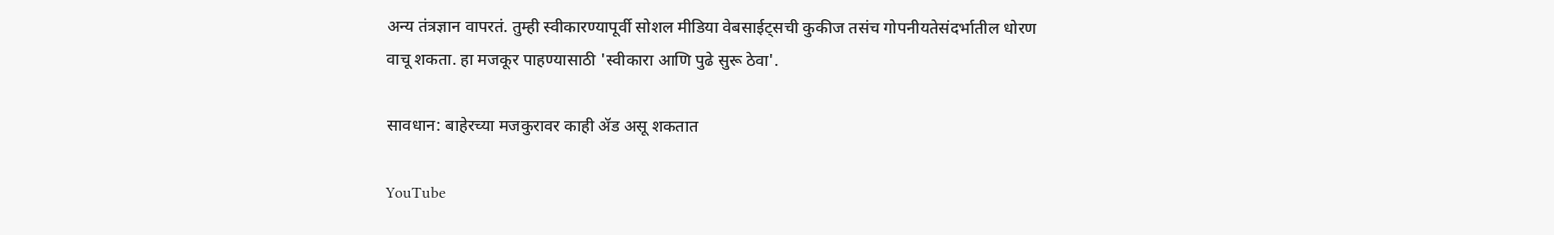अन्य तंत्रज्ञान वापरतं. तुम्ही स्वीकारण्यापूर्वी सोशल मीडिया वेबसाईट्सची कुकीज तसंच गोपनीयतेसंदर्भातील धोरण वाचू शकता. हा मजकूर पाहण्यासाठी 'स्वीकारा आणि पुढे सुरू ठेवा'.

सावधान: बाहेरच्या मजकुरावर काही ॲड असू शकतात

YouTube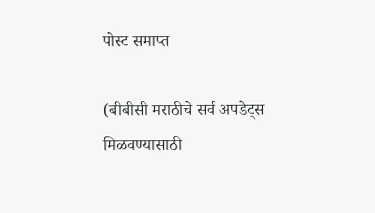पोस्ट समाप्त

(बीबीसी मराठीचे सर्व अपडेट्स मिळवण्यासाठी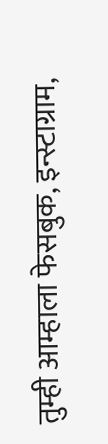तुम्ही आम्हाला फेसबुक, इन्स्टाग्राम,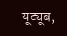यूट्यूब,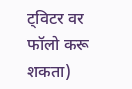ट्विटर वर फॉलो करू शकता)